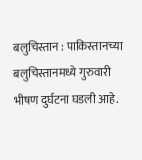बलुचिस्तान : पाकिस्तानच्या बलुचिस्तानमध्ये गुरुवारी भीषण दुर्घटना घडली आहे.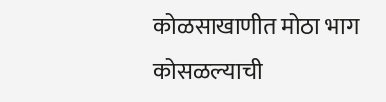कोळसाखाणीत मोठा भाग कोसळल्याची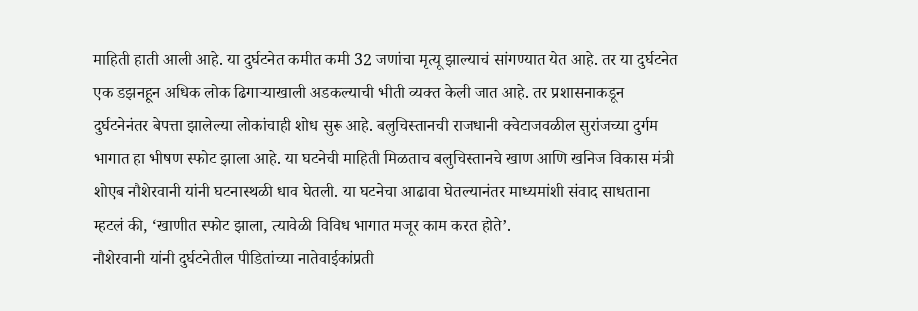माहिती हाती आली आहे. या दुर्घटनेत कमीत कमी 32 जणांचा मृत्यू झाल्याचं सांगण्यात येत आहे. तर या दुर्घटनेत एक डझनहून अधिक लोक ढिगाऱ्याखाली अडकल्याची भीती व्यक्त केली जात आहे. तर प्रशासनाकडून दुर्घटनेनंतर बेपत्ता झालेल्या लोकांचाही शोध सुरू आहे. बलुचिस्तानची राजधानी क्वेटाजवळील सुरांजच्या दुर्गम भागात हा भीषण स्फोट झाला आहे. या घटनेची माहिती मिळताच बलुचिस्तानचे खाण आणि खनिज विकास मंत्री शोएब नौशेरवानी यांनी घटनास्थळी धाव घेतली. या घटनेचा आढावा घेतल्यानंतर माध्यमांशी संवाद साधताना म्हटलं की, ‘खाणीत स्फोट झाला, त्यावेळी विविध भागात मजूर काम करत होते’.
नौशेरवानी यांनी दुर्घटनेतील पीडितांच्या नातेवाईकांप्रती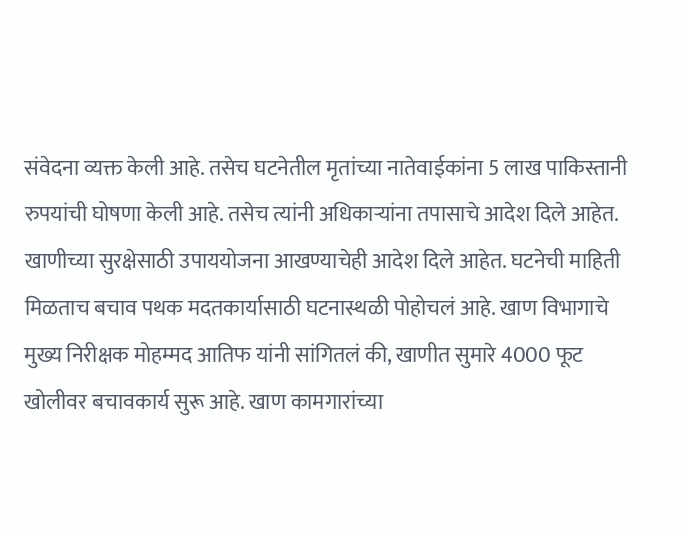संवेदना व्यक्त केली आहे. तसेच घटनेतील मृतांच्या नातेवाईकांना 5 लाख पाकिस्तानी रुपयांची घोषणा केली आहे. तसेच त्यांनी अधिकाऱ्यांना तपासाचे आदेश दिले आहेत. खाणीच्या सुरक्षेसाठी उपाययोजना आखण्याचेही आदेश दिले आहेत. घटनेची माहिती मिळताच बचाव पथक मदतकार्यासाठी घटनास्थळी पोहोचलं आहे. खाण विभागाचे मुख्य निरीक्षक मोहम्मद आतिफ यांनी सांगितलं की, खाणीत सुमारे 4000 फूट खोलीवर बचावकार्य सुरू आहे. खाण कामगारांच्या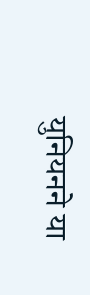युनियनने या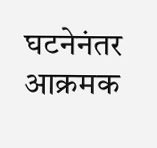घटनेनंतर आक्रमक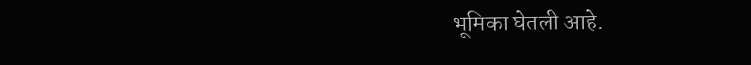भूमिका घेतली आहे.